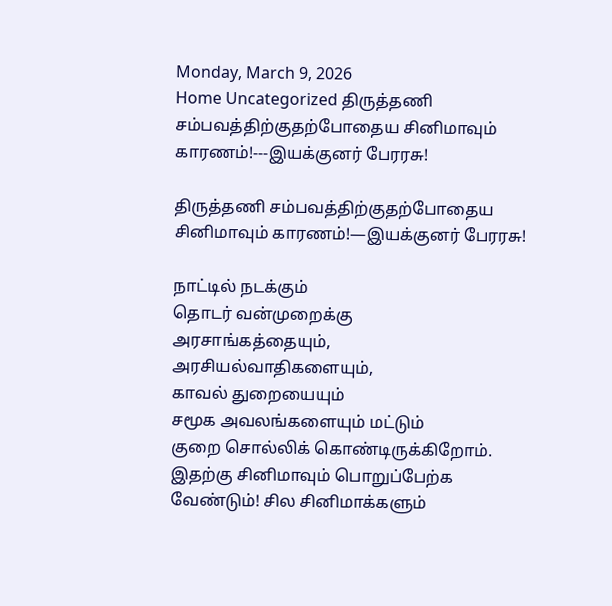Monday, March 9, 2026
Home Uncategorized திருத்தணி சம்பவத்திற்குதற்போதைய சினிமாவும் காரணம்!---இயக்குனர் பேரரசு!

திருத்தணி சம்பவத்திற்குதற்போதைய சினிமாவும் காரணம்!—இயக்குனர் பேரரசு!

நாட்டில் நடக்கும்
தொடர் வன்முறைக்கு
அரசாங்கத்தையும்,
அரசியல்வாதிகளையும்,
காவல் துறையையும்
சமூக அவலங்களையும் மட்டும்
குறை சொல்லிக் கொண்டிருக்கிறோம்.
இதற்கு சினிமாவும் பொறுப்பேற்க வேண்டும்! சில சினிமாக்களும்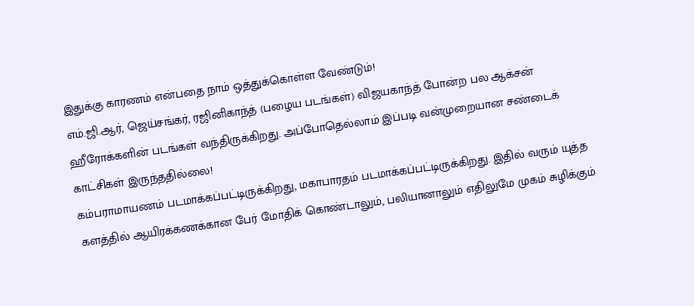இதுக்கு காரணம் என்பதை நாம் ஒத்துக்கொள்ள வேண்டும்!
எம்.ஜி.ஆர், ஜெய்சங்கர், ரஜினிகாந்த் (பழைய படங்கள்) விஜயகாந்த் போன்ற பல ஆக்சன் ஹீரோக்களின் படங்கள் வந்திருக்கிறது. அப்போதெல்லாம் இப்படி வன்முறையான சண்டைக் காட்சிகள் இருந்ததில்லை!
கம்பராமாயணம் படமாக்கப்பட்டிருக்கிறது, மகாபாரதம் படமாக்கப்பட்டிருக்கிறது. இதில் வரும் யுத்த களத்தில் ஆயிரக்கணக்கான பேர் மோதிக் கொண்டாலும், பலியானாலும் எதிலுமே முகம் சுழிக்கும்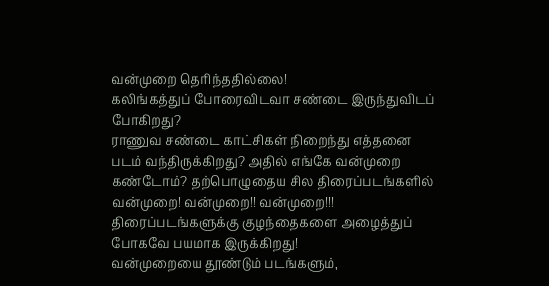வன்முறை தெரிந்ததில்லை!
கலிங்கத்துப் போரைவிடவா சண்டை இருந்துவிடப் போகிறது?
ராணுவ சண்டை காட்சிகள் நிறைந்து எத்தனை படம் வந்திருக்கிறது? அதில் எங்கே வன்முறை கண்டோம்? தற்பொழுதைய சில திரைப்படங்களில் வன்முறை! வன்முறை!! வன்முறை!!!
திரைப்படங்களுக்கு குழந்தைகளை அழைத்துப் போகவே பயமாக இருக்கிறது!
வன்முறையை தூண்டும் படங்களும்,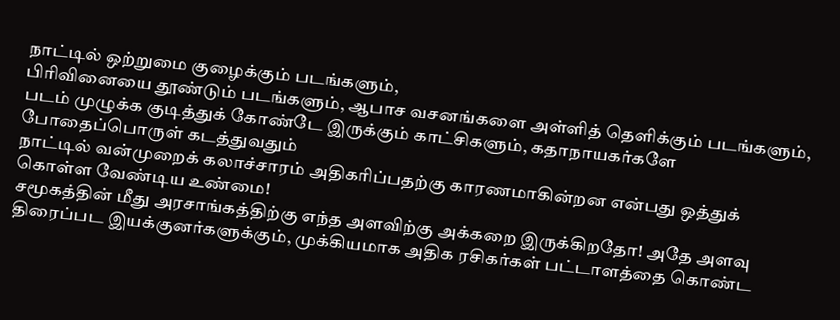நாட்டில் ஒற்றுமை குழைக்கும் படங்களும்,
பிரிவினையை தூண்டும் படங்களும், ஆபாச வசனங்களை அள்ளித் தெளிக்கும் படங்களும்,
படம் முழுக்க குடித்துக் கோண்டே இருக்கும் காட்சிகளும், கதாநாயகர்களே போதைப்பொருள் கடத்துவதும்
நாட்டில் வன்முறைக் கலாச்சாரம் அதிகரிப்பதற்கு காரணமாகின்றன என்பது ஒத்துக் கொள்ள வேண்டிய உண்மை!
சமூகத்தின் மீது அரசாங்கத்திற்கு எந்த அளவிற்கு அக்கறை இருக்கிறதோ! அதே அளவு திரைப்பட இயக்குனர்களுக்கும், முக்கியமாக அதிக ரசிகர்கள் பட்டாளத்தை கொண்ட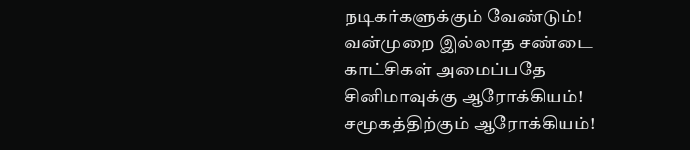நடிகர்களுக்கும் வேண்டும்!
வன்முறை இல்லாத சண்டை காட்சிகள் அமைப்பதே
சினிமாவுக்கு ஆரோக்கியம்!
சமூகத்திற்கும் ஆரோக்கியம்!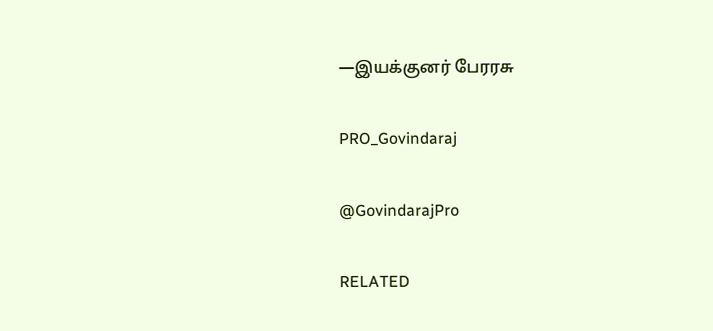—இயக்குனர் பேரரசு

PRO_Govindaraj

@GovindarajPro

RELATED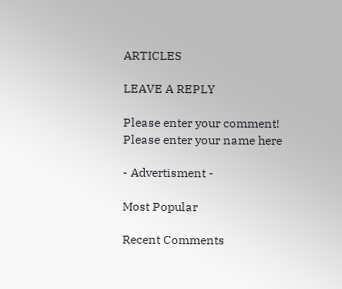ARTICLES

LEAVE A REPLY

Please enter your comment!
Please enter your name here

- Advertisment -

Most Popular

Recent Comments